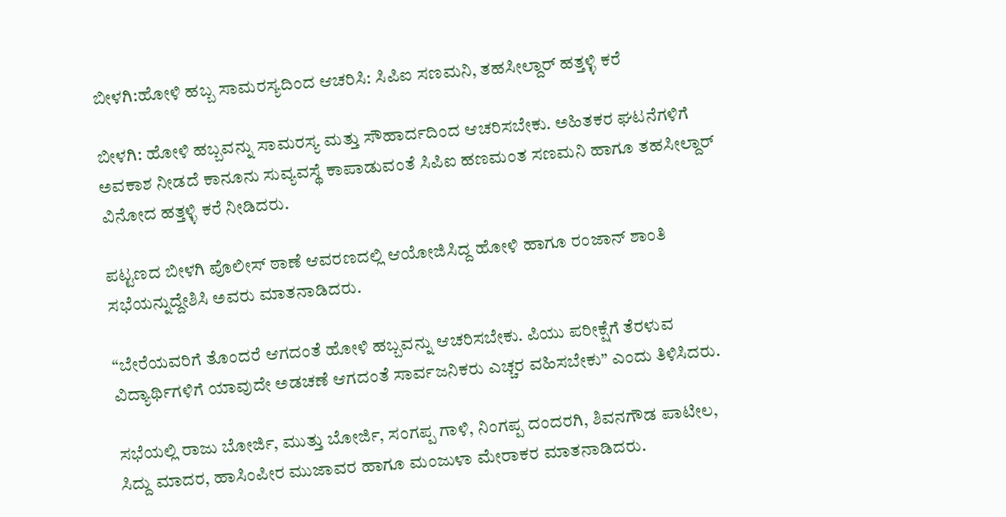ಬೀಳಗಿ:ಹೋಳಿ ಹಬ್ಬ ಸಾಮರಸ್ಯದಿಂದ ಆಚರಿಸಿ: ಸಿಪಿಐ ಸಣಮನಿ, ತಹಸೀಲ್ದಾರ್ ಹತ್ತಳ್ಳಿ ಕರೆ

ಬೀಳಗಿ: ಹೋಳಿ ಹಬ್ಬವನ್ನು ಸಾಮರಸ್ಯ ಮತ್ತು ಸೌಹಾರ್ದದಿಂದ ಆಚರಿಸಬೇಕು. ಅಹಿತಕರ ಘಟನೆಗಳಿಗೆ ಅವಕಾಶ ನೀಡದೆ ಕಾನೂನು ಸುವ್ಯವಸ್ಥೆ ಕಾಪಾಡುವಂತೆ ಸಿಪಿಐ ಹಣಮಂತ ಸಣಮನಿ ಹಾಗೂ ತಹಸೀಲ್ದಾರ್ ವಿನೋದ ಹತ್ತಳ್ಳಿ ಕರೆ ನೀಡಿದರು.

ಪಟ್ಟಣದ ಬೀಳಗಿ ಪೊಲೀಸ್ ಠಾಣೆ ಆವರಣದಲ್ಲಿ ಆಯೋಜಿಸಿದ್ದ ಹೋಳಿ ಹಾಗೂ ರಂಜಾನ್ ಶಾಂತಿ ಸಭೆಯನ್ನುದ್ದೇಶಿಸಿ ಅವರು ಮಾತನಾಡಿದರು.

“ಬೇರೆಯವರಿಗೆ ತೊಂದರೆ ಆಗದಂತೆ ಹೋಳಿ ಹಬ್ಬವನ್ನು ಆಚರಿಸಬೇಕು. ಪಿಯು ಪರೀಕ್ಷೆಗೆ ತೆರಳುವ ವಿದ್ಯಾರ್ಥಿಗಳಿಗೆ ಯಾವುದೇ ಅಡಚಣೆ ಆಗದಂತೆ ಸಾರ್ವಜನಿಕರು ಎಚ್ಚರ ವಹಿಸಬೇಕು” ಎಂದು ತಿಳಿಸಿದರು.

ಸಭೆಯಲ್ಲಿ ರಾಜು ಬೋರ್ಜಿ, ಮುತ್ತು ಬೋರ್ಜಿ, ಸಂಗಪ್ಪ ಗಾಳಿ, ನಿಂಗಪ್ಪ ದಂದರಗಿ, ಶಿವನಗೌಡ ಪಾಟೀಲ, ಸಿದ್ದು ಮಾದರ, ಹಾಸಿಂಪೀರ ಮುಜಾವರ ಹಾಗೂ ಮಂಜುಳಾ ಮೇರಾಕರ ಮಾತನಾಡಿದರು.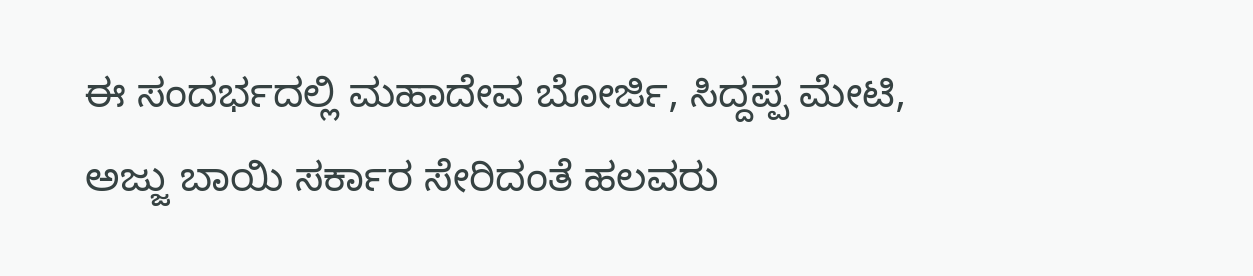ಈ ಸಂದರ್ಭದಲ್ಲಿ ಮಹಾದೇವ ಬೋರ್ಜಿ, ಸಿದ್ದಪ್ಪ ಮೇಟಿ, ಅಜ್ಜು ಬಾಯಿ ಸರ್ಕಾರ ಸೇರಿದಂತೆ ಹಲವರು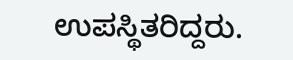ಉಪಸ್ಥಿತರಿದ್ದರು.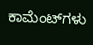ಕಾಮೆಂಟ್‌ಗಳು